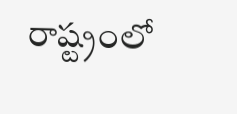రాష్ట్రంలో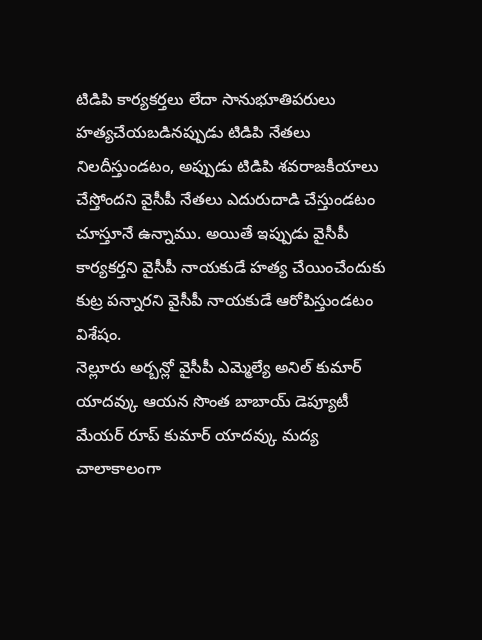టిడిపి కార్యకర్తలు లేదా సానుభూతిపరులు హత్యచేయబడినప్పుడు టిడిపి నేతలు నిలదీస్తుండటం, అప్పుడు టిడిపి శవరాజకీయాలు చేస్తోందని వైసీపీ నేతలు ఎదురుదాడి చేస్తుండటం చూస్తూనే ఉన్నాము. అయితే ఇప్పుడు వైసీపీ కార్యకర్తని వైసీపీ నాయకుడే హత్య చేయించేందుకు కుట్ర పన్నారని వైసీపీ నాయకుడే ఆరోపిస్తుండటం విశేషం.
నెల్లూరు అర్బన్లో వైసీపీ ఎమ్మెల్యే అనిల్ కుమార్ యాదవ్కు ఆయన సొంత బాబాయ్ డెప్యూటీ మేయర్ రూప్ కుమార్ యాదవ్కు మద్య చాలాకాలంగా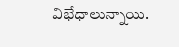విభేధాలున్నాయి.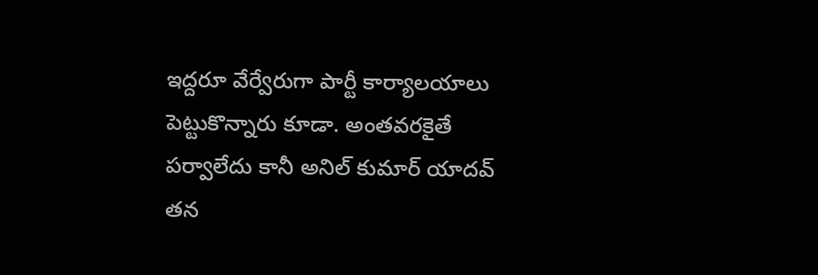ఇద్దరూ వేర్వేరుగా పార్టీ కార్యాలయాలు పెట్టుకొన్నారు కూడా. అంతవరకైతే పర్వాలేదు కానీ అనిల్ కుమార్ యాదవ్ తన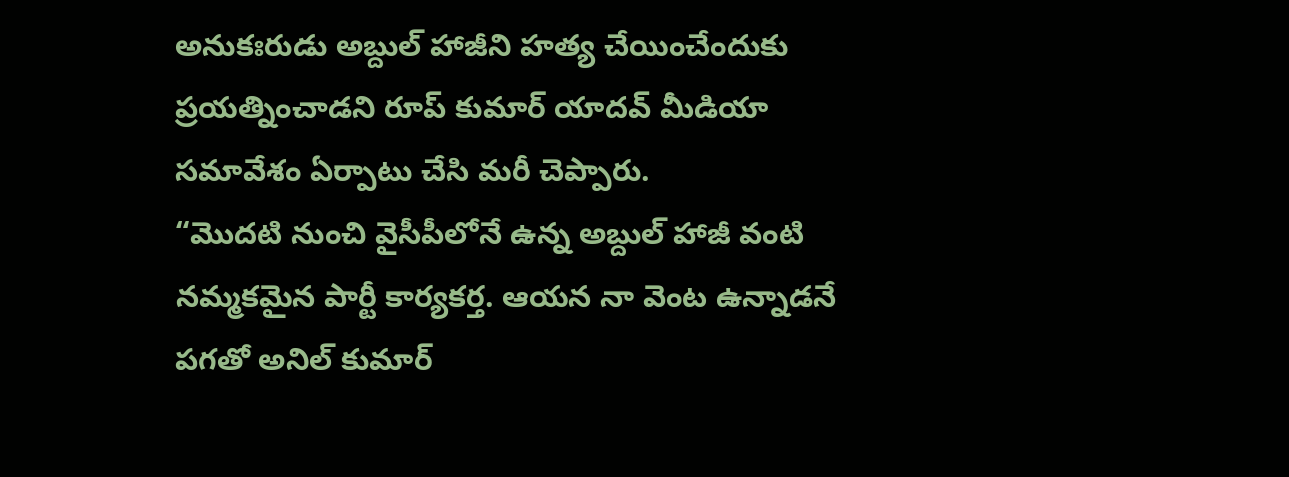అనుకఃరుడు అబ్దుల్ హాజీని హత్య చేయించేందుకు ప్రయత్నించాడని రూప్ కుమార్ యాదవ్ మీడియా సమావేశం ఏర్పాటు చేసి మరీ చెప్పారు.
“మొదటి నుంచి వైసీపీలోనే ఉన్న అబ్దుల్ హాజీ వంటి నమ్మకమైన పార్టీ కార్యకర్త. ఆయన నా వెంట ఉన్నాడనే పగతో అనిల్ కుమార్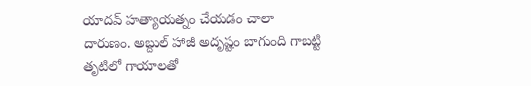యాదవ్ హత్యాయత్నం చేయడం చాలా దారుణం. అబ్దుల్ హాజీ అదృష్టం బాగుంది గాబట్టి తృటిలో గాయాలతో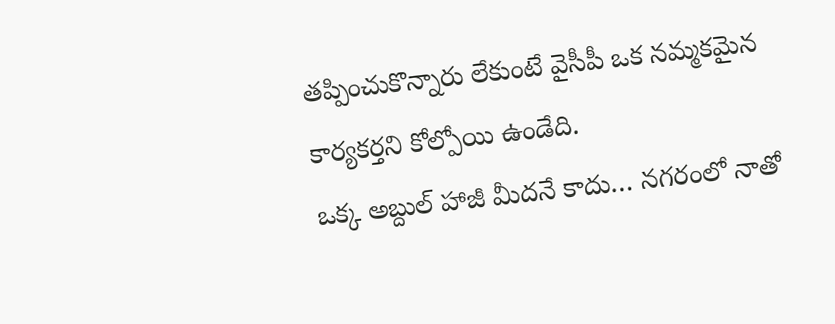తప్పించుకొన్నారు లేకుంటే వైసీపీ ఒక నమ్మకమైన కార్యకర్తని కోల్పోయి ఉండేది.
ఒక్క అబ్దుల్ హాజీ మీదనే కాదు… నగరంలో నాతో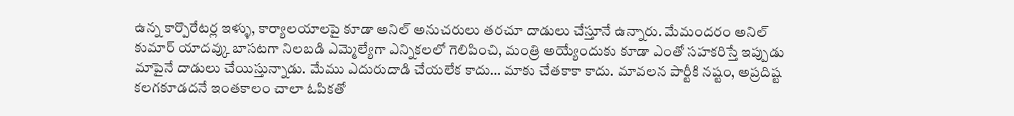ఉన్న కార్పొరేటర్ల ఇళ్ళు, కార్యాలయాలపై కూడా అనిల్ అనుచరులు తరచూ దాడులు చేస్తూనే ఉన్నారు. మేమందరం అనిల్ కుమార్ యాదవ్కు బాసటగా నిలబడి ఎమ్మెల్యేగా ఎన్నికలలో గెలిపించి, మంత్రి అయ్యేందుకు కూడా ఎంతో సహకరిస్తే ఇప్పుడు మాపైనే దాడులు చేయిస్తున్నాడు. మేము ఎదురుదాడి చేయలేక కాదు… మాకు చేతకాకా కాదు. మావలన పార్టీకి నష్టం, అప్రదిష్ట కలగకూడదనే ఇంతకాలం చాలా ఓపికతో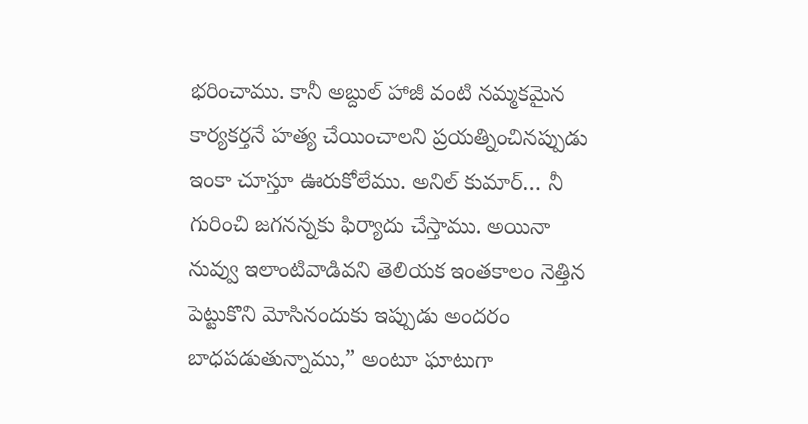భరించాము. కానీ అబ్దుల్ హాజీ వంటి నమ్మకమైన కార్యకర్తనే హత్య చేయించాలని ప్రయత్నించినప్పుడు ఇంకా చూస్తూ ఊరుకోలేము. అనిల్ కుమార్… నీ గురించి జగనన్నకు ఫిర్యాదు చేస్తాము. అయినా నువ్వు ఇలాంటివాడివని తెలియక ఇంతకాలం నెత్తిన పెట్టుకొని మోసినందుకు ఇప్పుడు అందరం బాధపడుతున్నాము,” అంటూ ఘాటుగా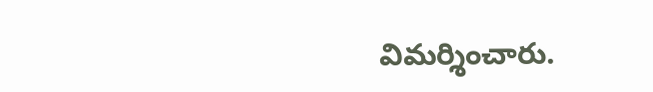విమర్శించారు.